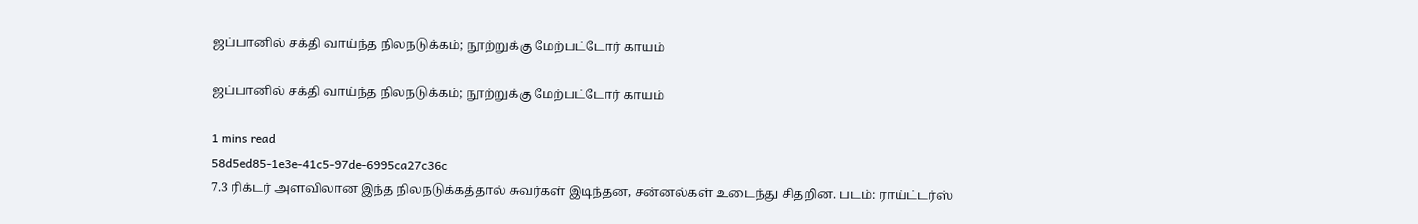ஜப்பானில் சக்தி வாய்ந்த நிலநடுக்கம்; நூற்றுக்கு மேற்பட்டோர் காயம்

ஜப்பானில் சக்தி வாய்ந்த நிலநடுக்கம்; நூற்றுக்கு மேற்பட்டோர் காயம்

1 mins read
58d5ed85-1e3e-41c5-97de-6995ca27c36c
7.3 ரிக்டர் அளவிலான இந்த நிலநடுக்கத்தால் சுவர்கள் இடிந்தன, சன்னல்கள் உடைந்து சிதறின. படம்: ராய்ட்டர்ஸ்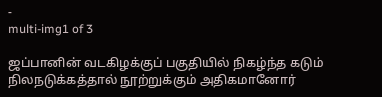-
multi-img1 of 3

ஜப்பானின் வடகிழக்குப் பகுதியில் நிகழ்ந்த கடும் நிலநடுக்கத்தால் நூற்றுக்கும் அதிகமானோர்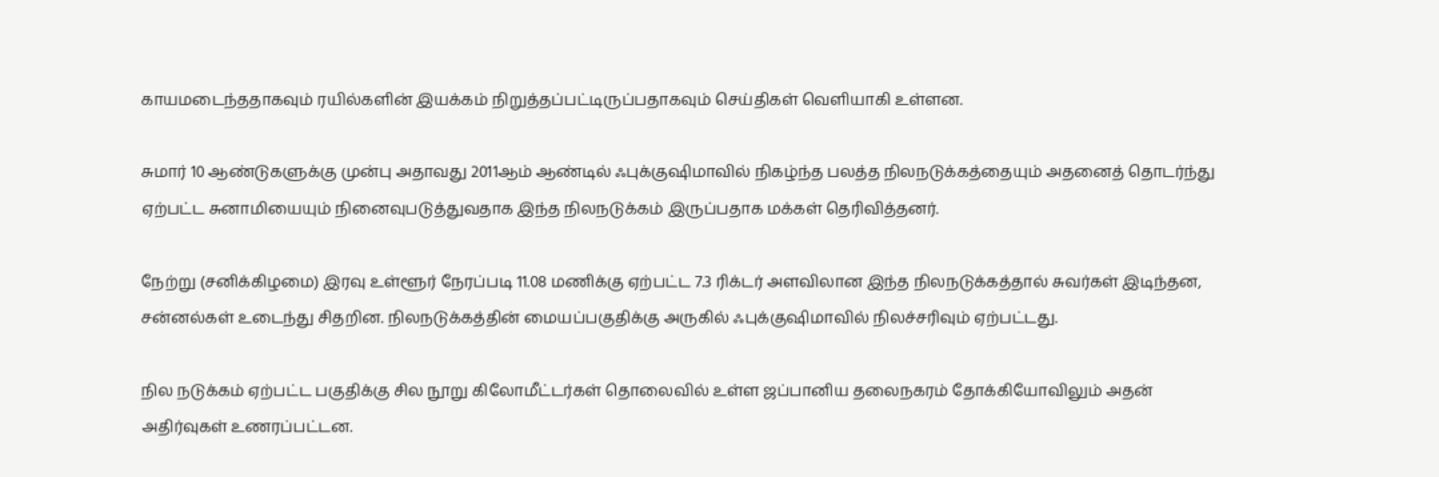காயமடைந்ததாகவும் ரயில்களின் இயக்கம் நிறுத்தப்பட்டிருப்பதாகவும் செய்திகள் வெளியாகி உள்ளன.

சுமார் 10 ஆண்டுகளுக்கு முன்பு அதாவது 2011ஆம் ஆண்டில் ஃபுக்குஷிமாவில் நிகழ்ந்த பலத்த நிலநடுக்கத்தையும் அதனைத் தொடர்ந்து ஏற்பட்ட சுனாமியையும் நினைவுபடுத்துவதாக இந்த நிலநடுக்கம் இருப்பதாக மக்கள் தெரிவித்தனர்.

நேற்று (சனிக்கிழமை) இரவு உள்ளூர் நேரப்படி 11.08 மணிக்கு ஏற்பட்ட 7.3 ரிக்டர் அளவிலான இந்த நிலநடுக்கத்தால் சுவர்கள் இடிந்தன, சன்னல்கள் உடைந்து சிதறின. நிலநடுக்கத்தின் மையப்பகுதிக்கு அருகில் ஃபுக்குஷிமாவில் நிலச்சரிவும் ஏற்பட்டது.

நில நடுக்கம் ஏற்பட்ட பகுதிக்கு சில நூறு கிலோமீட்டர்கள் தொலைவில் உள்ள ஜப்பானிய தலைநகரம் தோக்கியோவிலும் அதன் அதிர்வுகள் உணரப்பட்டன.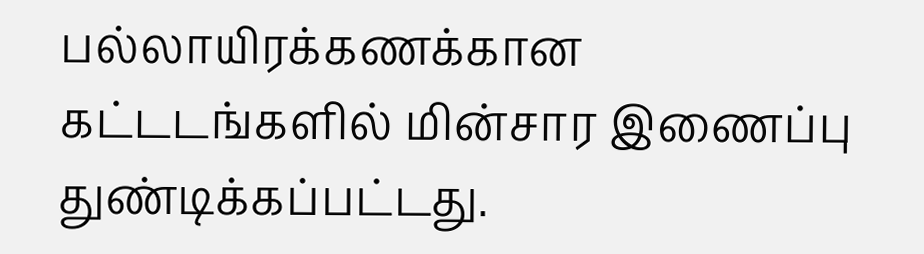பல்லாயிரக்கணக்கான கட்டடங்களில் மின்சார இணைப்பு துண்டிக்கப்பட்டது.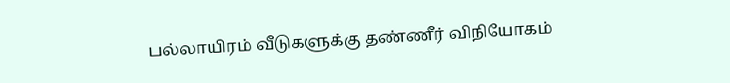பல்லாயிரம் வீடுகளுக்கு தண்ணீர் விநியோகம்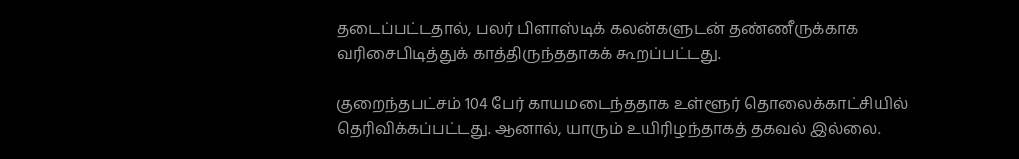தடைப்பட்டதால், பலர் பிளாஸ்டிக் கலன்களுடன் தண்ணீருக்காக வரிசைபிடித்துக் காத்திருந்ததாகக் கூறப்பட்டது.

குறைந்தபட்சம் 104 பேர் காயமடைந்ததாக உள்ளூர் தொலைக்காட்சியில் தெரிவிக்கப்பட்டது. ஆனால், யாரும் உயிரிழந்தாகத் தகவல் இல்லை.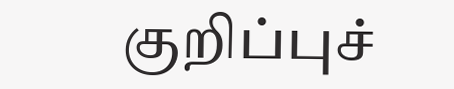குறிப்புச்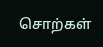சொற்கள்